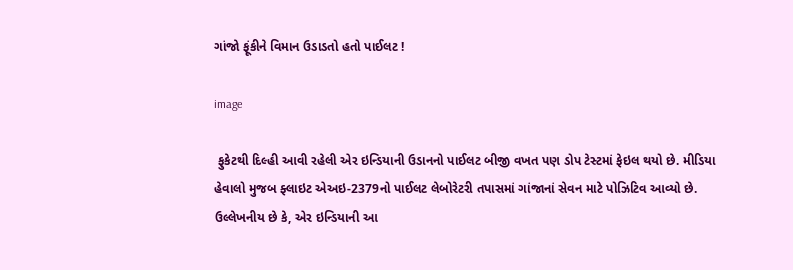ગાંજો ફૂંકીને વિમાન ઉડાડતો હતો પાઈલટ !

image

 ફુકેટથી દિલ્હી આવી રહેલી એર ઇન્ડિયાની ઉડાનનો પાઈલટ બીજી વખત પણ ડોપ ટેસ્ટમાં ફેઇલ થયો છે. મીડિયા હેવાલો મુજબ ફ્લાઇટ એઅઇ-2379નો પાઈલટ લેબોરેટરી તપાસમાં ગાંજાનાં સેવન માટે પોઝિટિવ આવ્યો છે. ઉલ્લેખનીય છે કે, એર ઇન્ડિયાની આ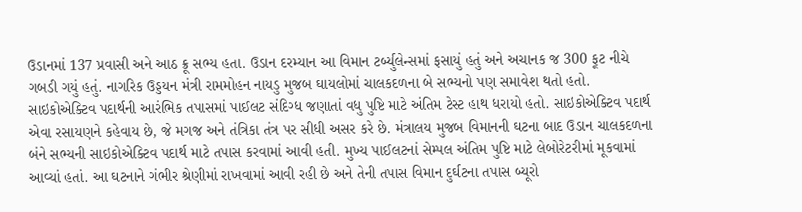ઉડાનમાં 137 પ્રવાસી અને આઠ ક્રૂ સભ્ય હતા. ઉડાન દરમ્યાન આ વિમાન ટર્બ્યુલેન્સમાં ફસાયું હતું અને અચાનક જ 300 ફૂટ નીચે ગબડી ગયું હતું. નાગરિક ઉડ્ડયન મંત્રી રામમોહન નાયડુ મુજબ ઘાયલોમાં ચાલકદળના બે સભ્યનો પણ સમાવેશ થતો હતો. સાઇકોએક્ટિવ પદાર્થની આરંભિક તપાસમાં પાઈલટ સંદિગ્ધ જણાતાં વધુ પુષ્ટિ માટે અંતિમ ટેસ્ટ હાથ ધરાયો હતો. સાઇકોએક્ટિવ પદાર્થ એવા રસાયણને કહેવાય છે, જે મગજ અને તંત્રિકા તંત્ર પર સીધી અસર કરે છે. મંત્રાલય મુજબ વિમાનની ઘટના બાદ ઉડાન ચાલકદળના બંને સભ્યની સાઇકોએક્ટિવ પદાર્થ માટે તપાસ કરવામાં આવી હતી. મુખ્ય પાઈલટનાં સેમ્પલ અંતિમ પુષ્ટિ માટે લેબોરેટરીમાં મૂકવામાં આવ્યાં હતાં. આ ઘટનાને ગંભીર શ્રેણીમાં રાખવામાં આવી રહી છે અને તેની તપાસ વિમાન દુર્ઘટના તપાસ બ્યૂરો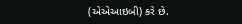(એએઆઇબી) કરે છે.